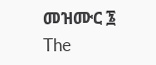መዝሙር ፮
The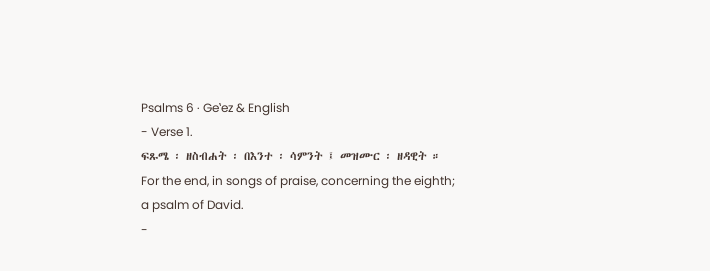Psalms 6 · Geʽez & English
- Verse 1.
ፍጹሜ ፡ ዘስብሐት ፡ በእንተ ፡ ሳምንት ፤ መዝሙር ፡ ዘዳዊት ።
For the end, in songs of praise, concerning the eighth; a psalm of David.
-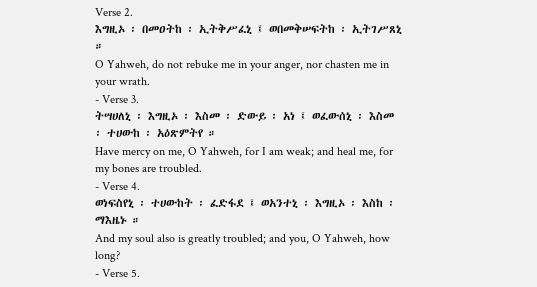Verse 2.
እግዚኦ ፡ በመዐትከ ፡ ኢትቅሥፈኒ ፤ ወበመቅሠፍትከ ፡ ኢትገሥጸኒ ።
O Yahweh, do not rebuke me in your anger, nor chasten me in your wrath.
- Verse 3.
ትሣሀለኒ ፡ እግዚኦ ፡ እስመ ፡ ድውይ ፡ አነ ፤ ወፈውሰኒ ፡ እስመ ፡ ተሀውከ ፡ አዕጽምትየ ።
Have mercy on me, O Yahweh, for I am weak; and heal me, for my bones are troubled.
- Verse 4.
ወነፍስየኒ ፡ ተሀውከት ፡ ፈድፋደ ፤ ወአንተኒ ፡ እግዚኦ ፡ እስከ ፡ ማእዜኑ ።
And my soul also is greatly troubled; and you, O Yahweh, how long?
- Verse 5.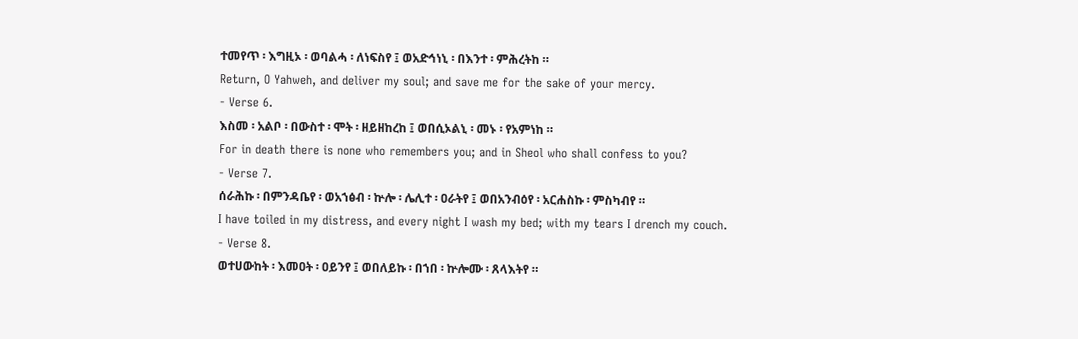ተመየጥ ፡ እግዚኦ ፡ ወባልሓ ፡ ለነፍስየ ፤ ወአድኅነኒ ፡ በእንተ ፡ ምሕረትከ ።
Return, O Yahweh, and deliver my soul; and save me for the sake of your mercy.
- Verse 6.
እስመ ፡ አልቦ ፡ በውስተ ፡ ሞት ፡ ዘይዘከረከ ፤ ወበሲኦልኒ ፡ መኑ ፡ የአምነከ ።
For in death there is none who remembers you; and in Sheol who shall confess to you?
- Verse 7.
ሰራሕኩ ፡ በምንዳቤየ ፡ ወአኀፅብ ፡ ኵሎ ፡ ሌሊተ ፡ ዐራትየ ፤ ወበአንብዕየ ፡ አርሐስኩ ፡ ምስካብየ ።
I have toiled in my distress, and every night I wash my bed; with my tears I drench my couch.
- Verse 8.
ወተሀውከት ፡ እመዐት ፡ ዐይንየ ፤ ወበለይኩ ፡ በኀበ ፡ ኵሎሙ ፡ ጸላእትየ ።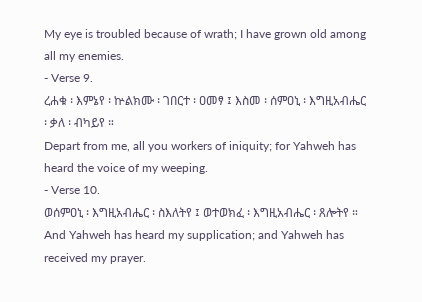My eye is troubled because of wrath; I have grown old among all my enemies.
- Verse 9.
ረሐቁ ፡ እምኔየ ፡ ኵልክሙ ፡ ገበርተ ፡ ዐመፃ ፤ እስመ ፡ ሰምዐኒ ፡ እግዚአብሔር ፡ ቃለ ፡ ብካይየ ።
Depart from me, all you workers of iniquity; for Yahweh has heard the voice of my weeping.
- Verse 10.
ወሰምዐኒ ፡ እግዚአብሔር ፡ ስእለትየ ፤ ወተወክፈ ፡ እግዚአብሔር ፡ ጸሎትየ ።
And Yahweh has heard my supplication; and Yahweh has received my prayer.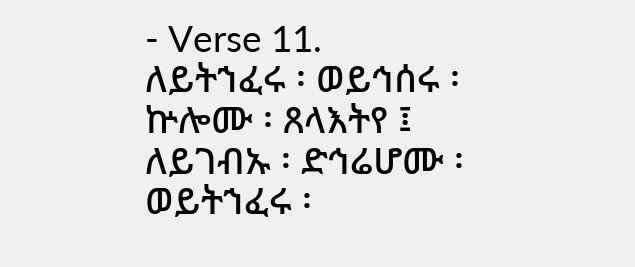- Verse 11.
ለይትኀፈሩ ፡ ወይኅሰሩ ፡ ኵሎሙ ፡ ጸላእትየ ፤ ለይገብኡ ፡ ድኅሬሆሙ ፡ ወይትኀፈሩ ፡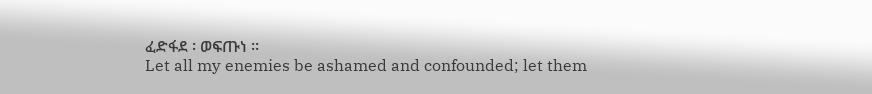ፈድፋደ ፡ ወፍጡነ ።
Let all my enemies be ashamed and confounded; let them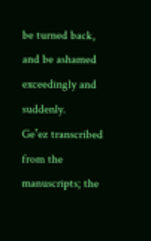be turned back, and be ashamed exceedingly and suddenly.
Geʽez transcribed from the manuscripts; the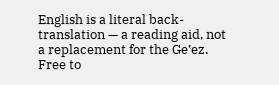English is a literal back-translation — a reading aid, not a replacement for the Geʽez. Free to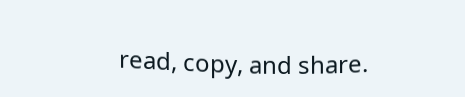read, copy, and share.